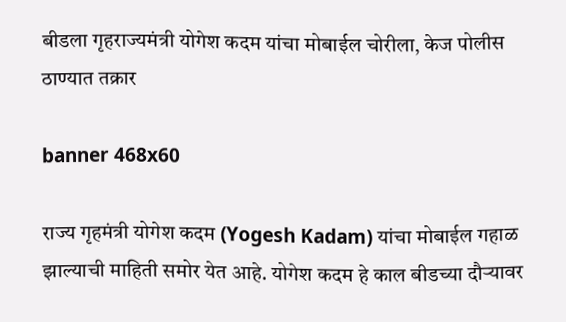बीडला गृहराज्यमंत्री योगेश कदम यांचा मोबाईल चोरीला, केज पोलीस ठाण्यात तक्रार

banner 468x60

राज्य गृहमंत्री योगेश कदम (Yogesh Kadam) यांचा मोबाईल गहाळ झाल्याची माहिती समोर येत आहे. योगेश कदम हे काल बीडच्या दौऱ्यावर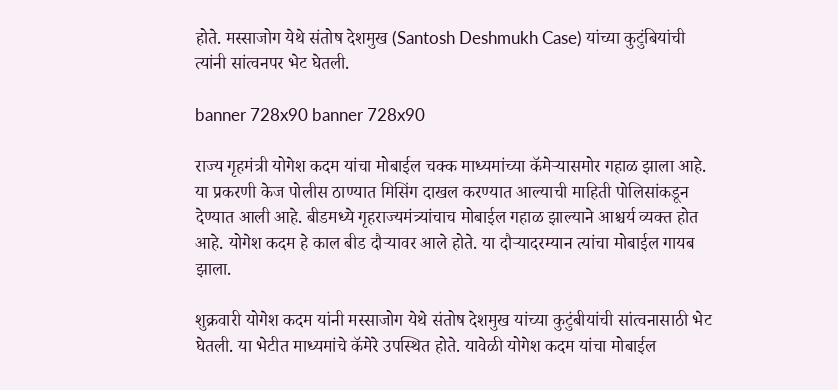होते. मस्साजोग येथे संतोष देशमुख (Santosh Deshmukh Case) यांच्या कुटुंबियांची त्यांनी सांत्वनपर भेट घेतली.

banner 728x90 banner 728x90

राज्य गृहमंत्री योगेश कदम यांचा मोबाईल चक्क माध्यमांच्या कॅमेऱ्यासमोर गहाळ झाला आहे. या प्रकरणी केज पोलीस ठाण्यात मिसिंग दाखल करण्यात आल्याची माहिती पोलिसांकडून देण्यात आली आहे. बीडमध्ये गृहराज्यमंत्र्यांचाच मोबाईल गहाळ झाल्याने आश्चर्य व्यक्त होत आहे. योगेश कदम हे काल बीड दौऱ्यावर आले होते. या दौऱ्यादरम्यान त्यांचा मोबाईल गायब झाला.

शुक्रवारी योगेश कदम यांनी मस्साजोग येथे संतोष देशमुख यांच्या कुटुंबीयांची सांत्वनासाठी भेट घेतली. या भेटीत माध्यमांचे कॅमेरे उपस्थित होते. यावेळी योगेश कदम यांचा मोबाईल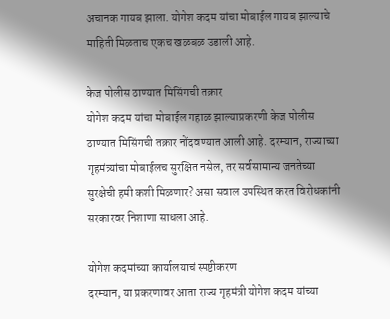अचानक गायब झाला. योगेश कदम यांचा मोबाईल गायब झाल्याचे माहिती मिळताच एकच खळबळ उडाली आहे.

केज पोलीस ठाण्यात मिसिंगची तक्रार
योगेश कदम यांचा मोबाईल गहाळ झाल्याप्रकरणी केज पोलीस ठाण्यात मिसिंगची तक्रार नोंदवण्यात आली आहे. दरम्यान, राज्याच्या गृहमंत्र्यांचा मोबाईलच सुरक्षित नसेल, तर सर्वसामान्य जनतेच्या सुरक्षेची हमी कशी मिळणार? असा सवाल उपस्थित करत विरोधकांनी सरकारवर निशाणा साधला आहे.

योगेश कदमांच्या कार्यालयाचं स्पष्टीकरण
दरम्यान, या प्रकरणावर आता राज्य गृहमंत्री योगेश कदम यांच्या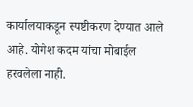कार्यालयाकडून स्पष्टीकरण देण्यात आले आहे. योगेश कदम यांचा मोबाईल हरवलेला नाही.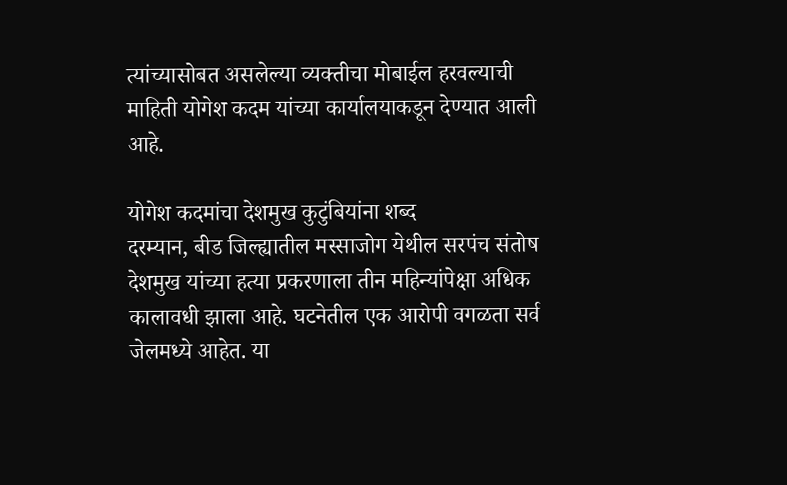त्यांच्यासोबत असलेल्या व्यक्तीचा मोबाईल हरवल्याची माहिती योगेश कदम यांच्या कार्यालयाकडून देण्यात आली आहे.

योगेश कदमांचा देशमुख कुटुंबियांना शब्द
दरम्यान, बीड जिल्ह्यातील मस्साजोग येथील सरपंच संतोष देशमुख यांच्या हत्या प्रकरणाला तीन महिन्यांपेक्षा अधिक कालावधी झाला आहे. घटनेतील एक आरोपी वगळता सर्व जेलमध्ये आहेत. या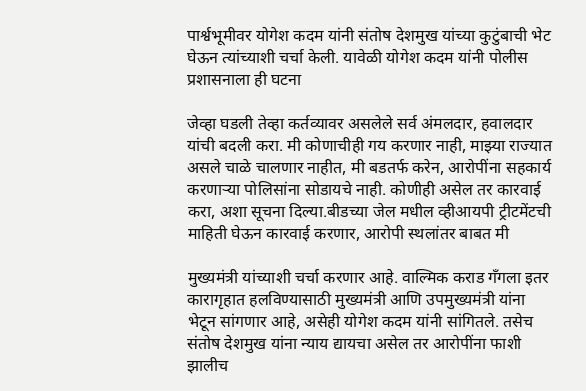पार्श्वभूमीवर योगेश कदम यांनी संतोष देशमुख यांच्या कुटुंबाची भेट घेऊन त्यांच्याशी चर्चा केली. यावेळी योगेश कदम यांनी पोलीस प्रशासनाला ही घटना

जेव्हा घडली तेव्हा कर्तव्यावर असलेले सर्व अंमलदार, हवालदार यांची बदली करा. मी कोणाचीही गय करणार नाही, माझ्या राज्यात असले चाळे चालणार नाहीत, मी बडतर्फ करेन, आरोपींना सहकार्य करणाऱ्या पोलिसांना सोडायचे नाही. कोणीही असेल तर कारवाई करा, अशा सूचना दिल्या.बीडच्या जेल मधील व्हीआयपी ट्रीटमेंटची माहिती घेऊन कारवाई करणार, आरोपी स्थलांतर बाबत मी

मुख्यमंत्री यांच्याशी चर्चा करणार आहे. वाल्मिक कराड गँगला इतर कारागृहात हलविण्यासाठी मुख्यमंत्री आणि उपमुख्यमंत्री यांना भेटून सांगणार आहे, असेही योगेश कदम यांनी सांगितले. तसेच संतोष देशमुख यांना न्याय द्यायचा असेल तर आरोपींना फाशी झालीच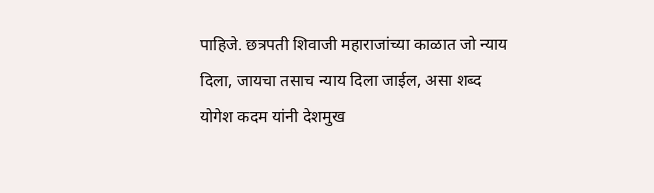पाहिजे. छत्रपती शिवाजी महाराजांच्या काळात जो न्याय दिला, जायचा तसाच न्याय दिला जाईल, असा शब्द योगेश कदम यांनी देशमुख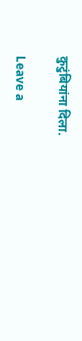कुटुंबियांना दिला.

Leave a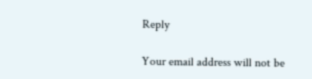Reply

Your email address will not be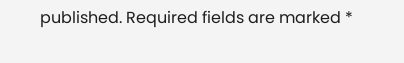published. Required fields are marked *